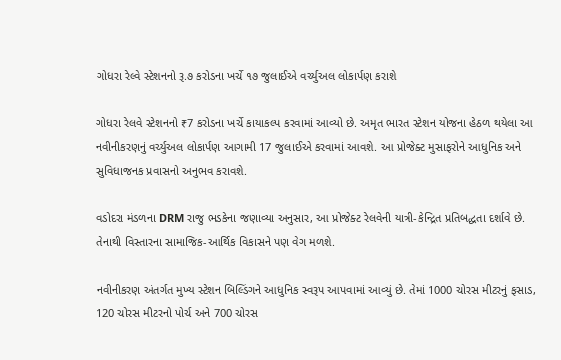ગોધરા રેલ્વે સ્ટેશનનો રૂ.૭ કરોડના ખર્ચે ૧૭ જુલાઈએ વર્ચ્યુઅલ લોકાર્પણ કરાશે

ગોધરા રેલવે સ્ટેશનનો ₹7 કરોડના ખર્ચે કાયાકલ્પ કરવામાં આવ્યો છે. અમૃત ભારત સ્ટેશન યોજના હેઠળ થયેલા આ નવીનીકરણનું વર્ચ્યુઅલ લોકાર્પણ આગામી 17 જુલાઈએ કરવામાં આવશે. આ પ્રોજેક્ટ મુસાફરોને આધુનિક અને સુવિધાજનક પ્રવાસનો અનુભવ કરાવશે.

વડોદરા મંડળના DRM રાજુ ભડકેના જણાવ્યા અનુસાર, આ પ્રોજેક્ટ રેલવેની યાત્રી-કેન્દ્રિત પ્રતિબદ્ધતા દર્શાવે છે. તેનાથી વિસ્તારના સામાજિક-આર્થિક વિકાસને પણ વેગ મળશે.

નવીનીકરણ અંતર્ગત મુખ્ય સ્ટેશન બિલ્ડિંગને આધુનિક સ્વરૂપ આપવામાં આવ્યું છે. તેમાં 1000 ચોરસ મીટરનું ફસાડ, 120 ચોરસ મીટરનો પોર્ચ અને 700 ચોરસ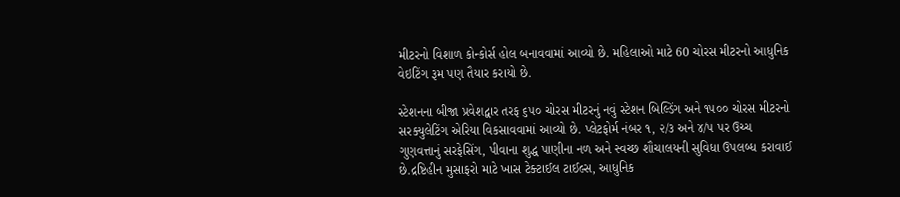મીટરનો વિશાળ કોન્કોર્સ હોલ બનાવવામાં આવ્યો છે. મહિલાઓ માટે 60 ચોરસ મીટરનો આધુનિક વેઇટિંગ રૂમ પણ તૈયાર કરાયો છે.

સ્ટેશનના બીજા પ્રવેશદ્વાર તરફ ૬૫૦ ચોરસ મીટરનું નવું સ્ટેશન બિલ્ડિંગ અને ૧૫૦૦ ચોરસ મીટરનો સરક્યુલેટિંગ એરિયા વિકસાવવામાં આવ્યો છે. પ્લેટફોર્મ નંબર ૧, ૨/૩ અને ૪/૫ પર ઉચ્ચ ગુણવત્તાનું સરફેસિંગ, પીવાના શુદ્ધ પાણીના નળ અને સ્વચ્છ શૌચાલયની સુવિધા ઉપલબ્ધ કરાવાઈ છે.દ્રષ્ટિહીન મુસાફરો માટે ખાસ ટેક્ટાઈલ ટાઈલ્સ, આધુનિક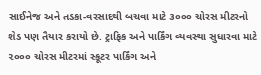સાઈનેજ અને તડકા-વરસાદથી બચવા માટે ૩૦૦૦ ચોરસ મીટરનો શેડ પણ તૈયાર કરાયો છે. ટ્રાફિક અને પાર્કિંગ વ્યવસ્થા સુધારવા માટે ૨૦૦૦ ચોરસ મીટરમાં સ્કૂટર પાર્કિંગ અને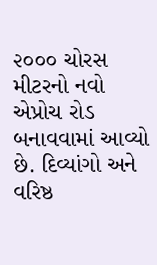૨૦૦૦ ચોરસ મીટરનો નવો એપ્રોચ રોડ બનાવવામાં આવ્યો છે. દિવ્યાંગો અને વરિષ્ઠ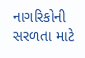નાગરિકોની સરળતા માટે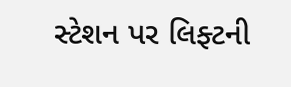સ્ટેશન પર લિફ્ટની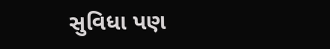સુવિધા પણ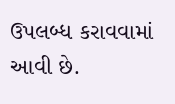ઉપલબ્ધ કરાવવામાં આવી છે.